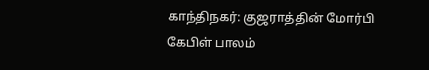காந்திநகர்: குஜராத்தின் மோர்பி கேபிள் பாலம்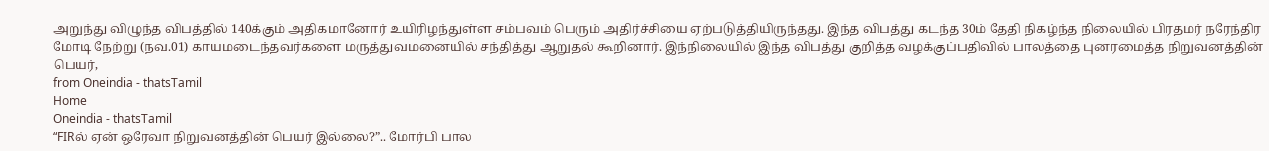அறுந்து விழுந்த விபத்தில் 140க்கும் அதிகமானோர் உயிரிழந்துள்ள சம்பவம் பெரும் அதிர்ச்சியை ஏற்படுத்தியிருந்தது. இந்த விபத்து கடந்த 30ம் தேதி நிகழ்ந்த நிலையில் பிரதமர் நரேந்திர மோடி நேற்று (நவ.01) காயமடைந்தவர்களை மருத்துவமனையில் சந்தித்து ஆறுதல் கூறினார். இந்நிலையில் இந்த விபத்து குறித்த வழக்குப்பதிவில் பாலத்தை புனரமைத்த நிறுவனத்தின் பெயர்,
from Oneindia - thatsTamil
Home
Oneindia - thatsTamil
“FIRல் ஏன் ஒரேவா நிறுவனத்தின் பெயர் இல்லை?”.. மோர்பி பால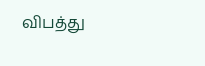விபத்து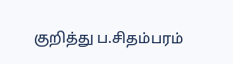குறித்து ப.சிதம்பரம்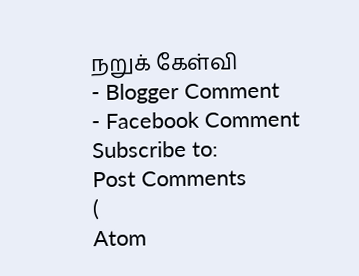நறுக் கேள்வி
- Blogger Comment
- Facebook Comment
Subscribe to:
Post Comments
(
Atom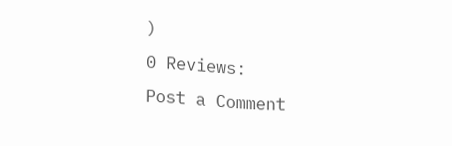)
0 Reviews:
Post a Comment